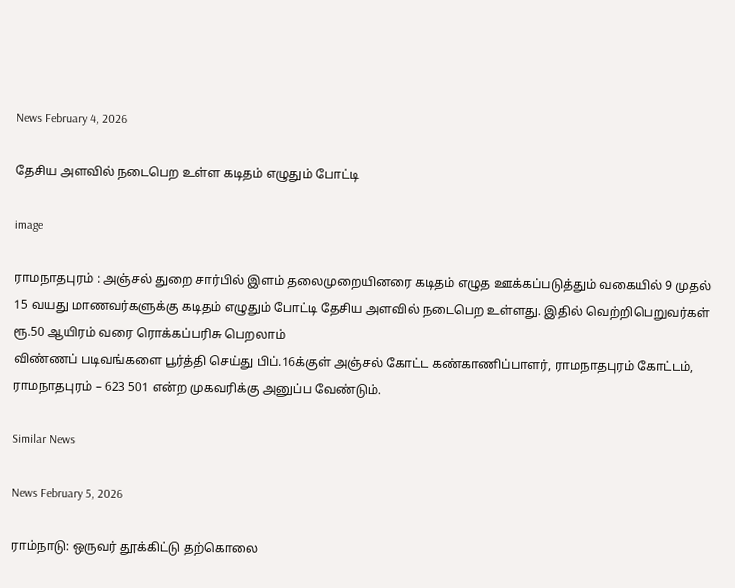News February 4, 2026

தேசிய அளவில் நடைபெற உள்ள கடிதம் எழுதும் போட்டி

image

ராமநாதபுரம் : அஞ்சல் துறை சார்பில் இளம் தலைமுறையினரை கடிதம் எழுத ஊக்கப்படுத்தும் வகையில் 9 முதல் 15 வயது மாணவர்களுக்கு கடிதம் எழுதும் போட்டி தேசிய அளவில் நடைபெற உள்ளது. இதில் வெற்றிபெறுவர்கள் ரூ.50 ஆயிரம் வரை ரொக்கப்பரிசு பெறலாம்
விண்ணப் படிவங்களை பூர்த்தி செய்து பிப்.16க்குள் அஞ்சல் கோட்ட கண்காணிப்பாளர், ராமநாதபுரம் கோட்டம், ராமநாதபுரம் – 623 501 என்ற முகவரிக்கு அனுப்ப வேண்டும்.

Similar News

News February 5, 2026

ராம்நாடு: ஒருவர் தூக்கிட்டு தற்கொலை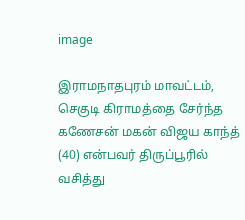image

இராமநாதபுரம் மாவட்டம், செகுடி கிராமத்தை சேர்ந்த கணேசன் மகன் விஜய காந்த் (40) என்பவர் திருப்பூரில் வசித்து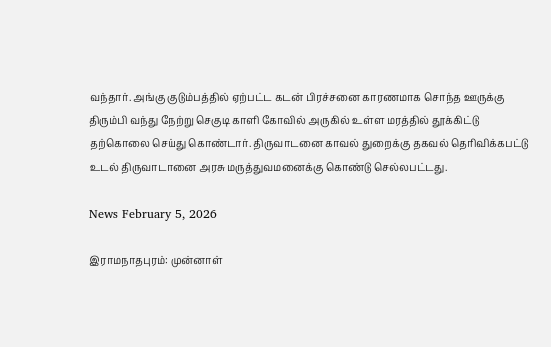வந்தார். அங்கு குடும்பத்தில் ஏற்பட்ட கடன் பிரச்சனை காரணமாக சொந்த ஊருக்கு திரும்பி வந்து நேற்று செகுடி காளி கோவில் அருகில் உள்ள மரத்தில் தூக்கிட்டு தற்கொலை செய்து கொண்டார். திருவாடனை காவல் துறைக்கு தகவல் தெரிவிக்கபட்டு உடல் திருவாடானை அரசு மருத்துவமனைக்கு கொண்டு செல்லபட்டது.

News February 5, 2026

இராமநாதபுரம்: முன்னாள்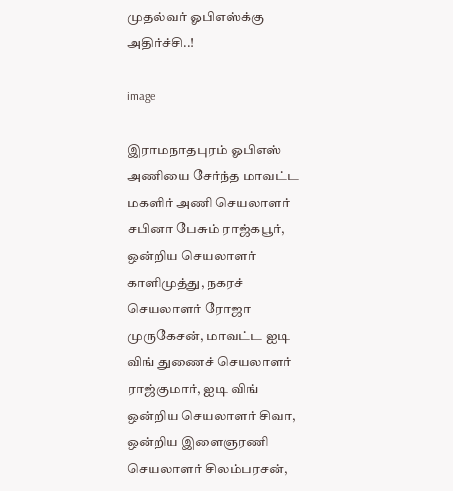முதல்வர் ஓபிஎஸ்க்கு அதிர்ச்சி..!

image

இராமநாதபுரம் ஓபிஎஸ் அணியை சேர்ந்த மாவட்ட மகளிர் அணி செயலாளர் சபினா பேசும் ராஜ்கபூர், ஒன்றிய செயலாளர் காளிமுத்து, நகரச் செயலாளர் ரோஜா முருகேசன், மாவட்ட ஐடி விங் துணைச் செயலாளர் ராஜ்குமார், ஐடி விங் ஒன்றிய செயலாளர் சிவா, ஒன்றிய இளைஞரணி செயலாளர் சிலம்பரசன்,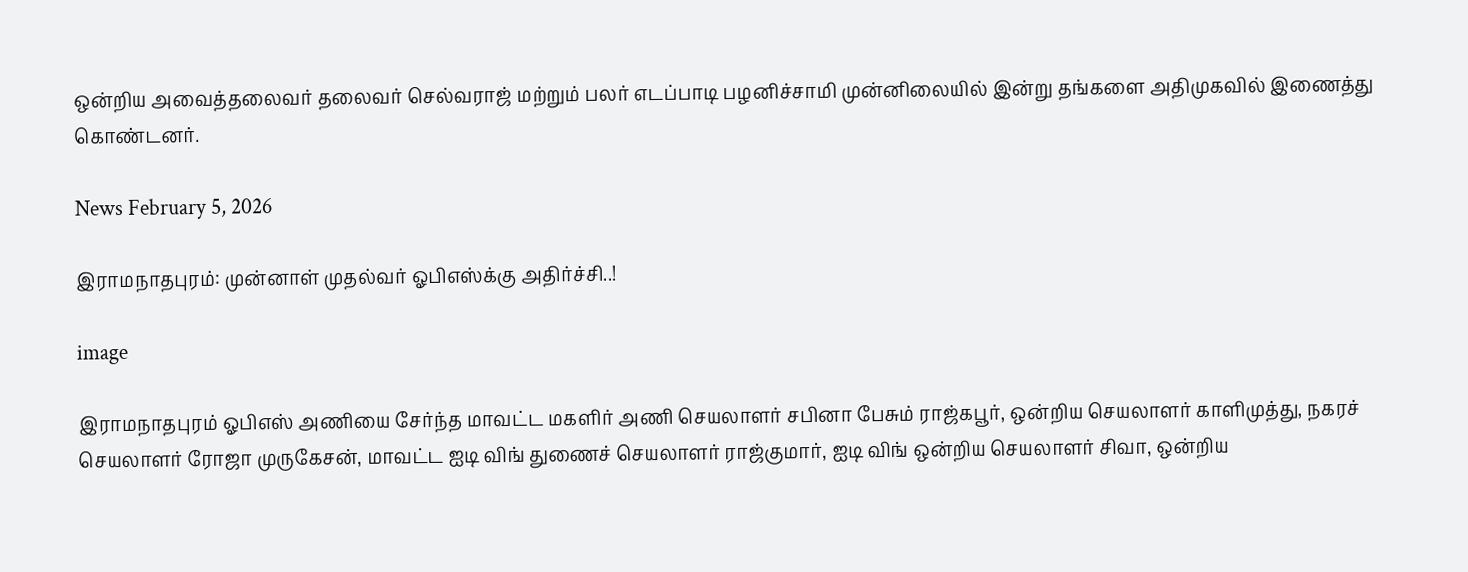ஒன்றிய அவைத்தலைவர் தலைவர் செல்வராஜ் மற்றும் பலர் எடப்பாடி பழனிச்சாமி முன்னிலையில் இன்று தங்களை அதிமுகவில் இணைத்து கொண்டனர்.

News February 5, 2026

இராமநாதபுரம்: முன்னாள் முதல்வர் ஓபிஎஸ்க்கு அதிர்ச்சி..!

image

இராமநாதபுரம் ஓபிஎஸ் அணியை சேர்ந்த மாவட்ட மகளிர் அணி செயலாளர் சபினா பேசும் ராஜ்கபூர், ஒன்றிய செயலாளர் காளிமுத்து, நகரச் செயலாளர் ரோஜா முருகேசன், மாவட்ட ஐடி விங் துணைச் செயலாளர் ராஜ்குமார், ஐடி விங் ஒன்றிய செயலாளர் சிவா, ஒன்றிய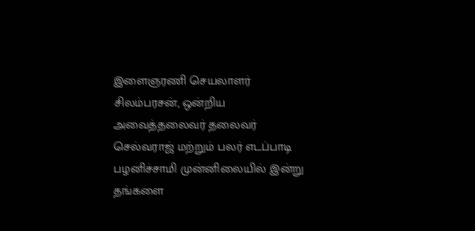இளைஞரணி செயலாளர் சிலம்பரசன், ஒன்றிய அவைத்தலைவர் தலைவர் செல்வராஜ் மற்றும் பலர் எடப்பாடி பழனிச்சாமி முன்னிலையில் இன்று தங்களை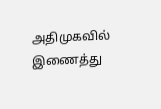அதிமுகவில் இணைத்து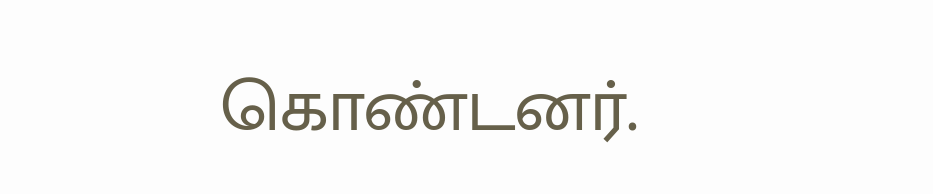கொண்டனர்.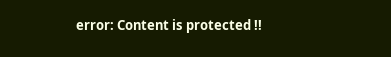error: Content is protected !!